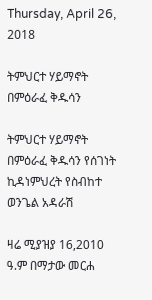Thursday, April 26, 2018

ትምህርተ ሃይማኖት በምዕራፈ ቅዱሳን

ትምህርተ ሃይማኖት በምዕራፈ ቅዱሳን የሰገነት ኪዳነምህረት የስብከተ ወንጌል አዳራሽ

ዛሬ ሚያዝያ 16,2010 ዓ.ም በማታው መርሐ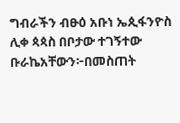ግብራችን ብፁዕ አቡነ ኤጲፋንዮስ ሊቀ ጳጳስ በቦታው ተገኝተው ቡራኬአቸውን፦በመስጠት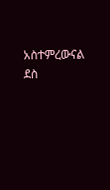አስተምረውናል ደስ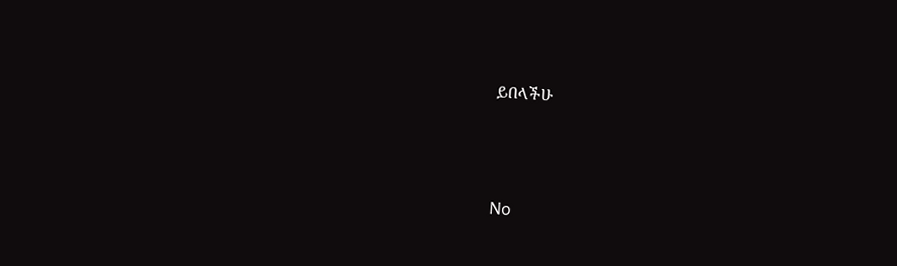ይበላችሁ





No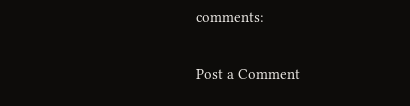comments:

Post a Comment